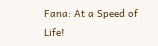Fana: At a Speed of Life!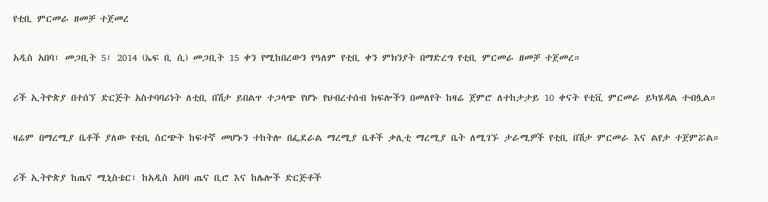የቲቢ ምርመራ ዘመቻ ተጀመረ

አዲስ አበባ፣ መጋቢት 5፣ 2014 (ኤፍ ቢ ሲ) መጋቢት 15 ቀን የሚከበረውን የዓለም የቲቢ ቀን ምክንያት በማድረግ የቲቢ ምርመራ ዘመቻ ተጀመረ።

ሪች ኢትዮጵያ በተሰኘ ድርጅት አስተባባሪነት ለቲቢ በሽታ ይበልጥ ተጋላጭ የሆኑ የህብረተሰብ ክፍሎችን በመለየት ከዛሬ ጀምሮ ለተከታታይ 10 ቀናት የቲቪ ምርመራ ይካሄዳል ተብሏል።

ዛሬም በማረሚያ ቤቶች ያለው የቲቢ ስርጭት ከፍተኛ መሆኑን ተከትሎ በፌደራል ማረሚያ ቤቶች ቃሊቲ ማረሚያ ቤት ለሚገኙ ታራሚዎች የቲቢ በሽታ ምርመራ እና ልየታ ተጀምሯል።

ሪች ኢትዮጵያ ከጤና ሚኒስቴር፣ ከአዲስ አበባ ጤና ቢሮ እና ከሌሎች ድርጅቶች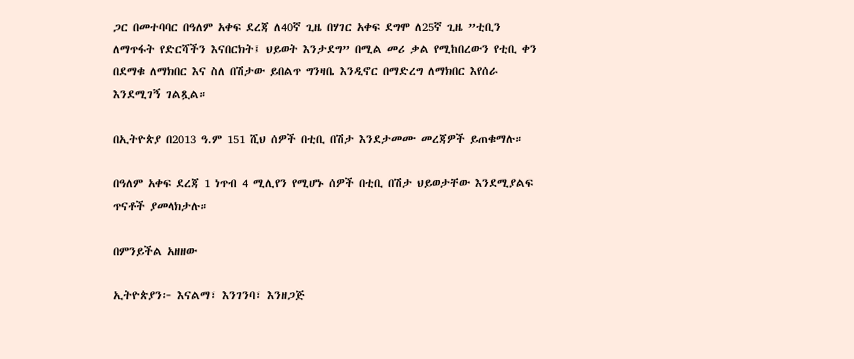ጋር በመተባባር በዓለም አቀፍ ደረጃ ለ40ኛ ጊዜ በሃገር አቀፍ ደግሞ ለ25ኛ ጊዜ ”ቲቢን ለማጥፋት የድርሻችን እናበርክት፤ ህይወት እንታደግ” በሚል መሪ ቃል የሚከበረውን የቲቢ ቀን በደማቁ ለማክበር እና ስለ በሽታው ይበልጥ ግንዛቤ እንዲኖር በማድረግ ለማክበር እየሰራ እንደሚገኝ ገልጿል።

በኢትዮጵያ በ2013 ዓ.ም 151 ሺህ ሰዎች በቲቢ በሽታ እንደታመሙ መረጃዎች ይጠቁማሉ።

በዓለም አቀፍ ደረጃ 1 ነጥብ 4 ሚሊየን የሚሆኑ ሰዎች በቲቢ በሽታ ህይወታቸው እንደሚያልፍ ጥናቶች ያመላክታሉ።

በምንይችል አዘዘው

ኢትዮጵያን፦ እናልማ፣ እንገንባ፣ እንዘጋጅ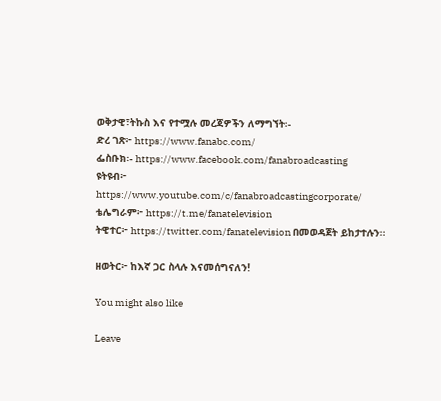ወቅታዊ፣ትኩስ እና የተሟሉ መረጃዎችን ለማግኘት፡-
ድረ ገጽ፦ https://www.fanabc.com/
ፌስቡክ፡- https://www.facebook.com/fanabroadcasting
ዩትዩብ፦ https://www.youtube.com/c/fanabroadcastingcorporate/
ቴሌግራም፦ https://t.me/fanatelevision
ትዊተር፦ https://twitter.com/fanatelevision በመወዳጀት ይከታተሉን፡፡

ዘወትር፦ ከእኛ ጋር ስላሉ እናመሰግናለን!

You might also like

Leave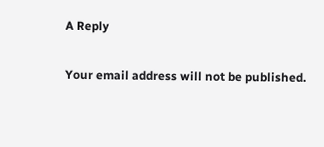A Reply

Your email address will not be published.